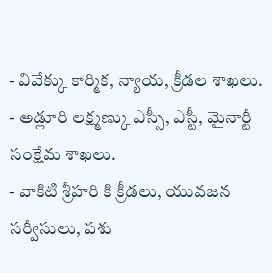- వివేక్కు కార్మిక, న్యాయ, క్రీడల శాఖలు.
- అడ్లూరి లక్ష్మణ్కు ఎస్సీ, ఎస్టీ, మైనార్టీ సంక్షేమ శాఖలు.
- వాకిటి శ్రీహరి కి క్రీడలు, యువజన సర్వీసులు, పశు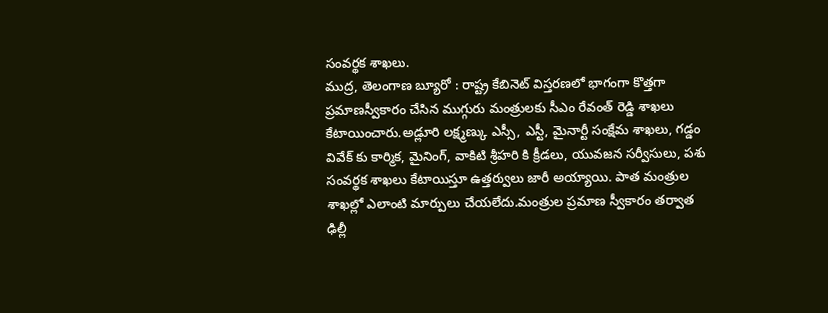సంవర్థక శాఖలు.
ముద్ర, తెలంగాణ బ్యూరో : రాష్ట్ర కేబినెట్ విస్తరణలో భాగంగా కొత్తగా ప్రమాణస్వీకారం చేసిన ముగ్గురు మంత్రులకు సీఎం రేవంత్ రెడ్డి శాఖలు కేటాయించారు.అడ్లూరి లక్ష్మణ్కు ఎస్సీ, ఎస్టీ, మైనార్టీ సంక్షేమ శాఖలు, గడ్డం వివేక్ కు కార్మిక, మైనింగ్, వాకిటి శ్రీహరి కి క్రీడలు, యువజన సర్వీసులు, పశు సంవర్థక శాఖలు కేటాయిస్తూ ఉత్తర్వులు జారీ అయ్యాయి. పాత మంత్రుల శాఖల్లో ఎలాంటి మార్పులు చేయలేదు.మంత్రుల ప్రమాణ స్వీకారం తర్వాత ఢిల్లీ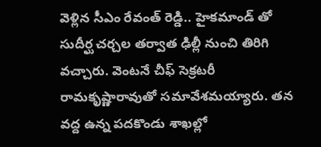వెళ్లిన సీఎం రేవంత్ రెడ్డి.. హైకమాండ్ తో సుదీర్ఘ చర్చల తర్వాత ఢిల్లీ నుంచి తిరిగి వచ్చారు. వెంటనే చీఫ్ సెక్రటరీ రామకృష్ణారావుతో సమావేశమయ్యారు. తన వద్ద ఉన్న పదకొండు శాఖల్లో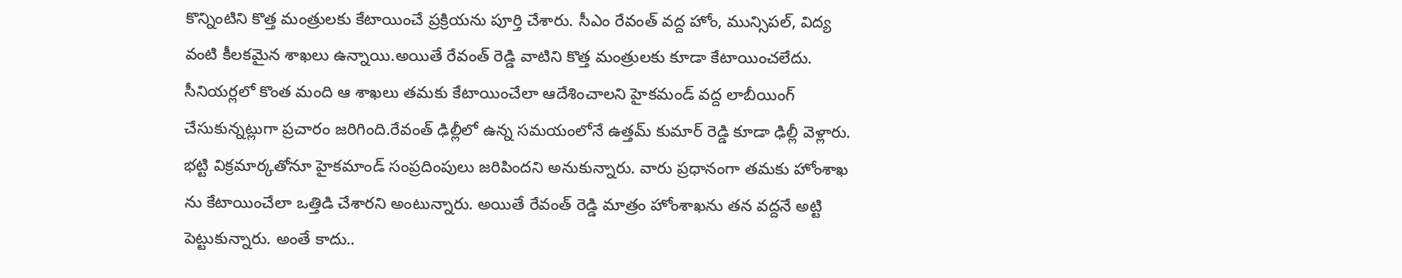కొన్నింటిని కొత్త మంత్రులకు కేటాయించే ప్రక్రియను పూర్తి చేశారు. సీఎం రేవంత్ వద్ద హోం, మున్సిపల్, విద్య వంటి కీలకమైన శాఖలు ఉన్నాయి.అయితే రేవంత్ రెడ్డి వాటిని కొత్త మంత్రులకు కూడా కేటాయించలేదు. సీనియర్లలో కొంత మంది ఆ శాఖలు తమకు కేటాయించేలా ఆదేశించాలని హైకమండ్ వద్ద లాబీయింగ్ చేసుకున్నట్లుగా ప్రచారం జరిగింది.రేవంత్ ఢిల్లీలో ఉన్న సమయంలోనే ఉత్తమ్ కుమార్ రెడ్డి కూడా ఢిల్లీ వెళ్లారు. భట్టి విక్రమార్కతోనూ హైకమాండ్ సంప్రదింపులు జరిపిందని అనుకున్నారు. వారు ప్రధానంగా తమకు హోంశాఖ ను కేటాయించేలా ఒత్తిడి చేశారని అంటున్నారు. అయితే రేవంత్ రెడ్డి మాత్రం హోంశాఖను తన వద్దనే అట్టి పెట్టుకున్నారు. అంతే కాదు..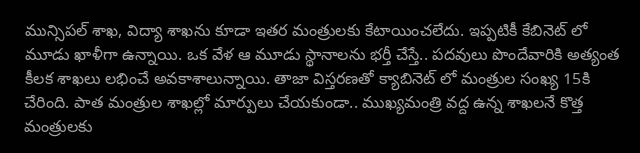మున్సిపల్ శాఖ, విద్యా శాఖను కూడా ఇతర మంత్రులకు కేటాయించలేదు. ఇప్పటికీ కేబినెట్ లో మూడు ఖాళీగా ఉన్నాయి. ఒక వేళ ఆ మూడు స్థానాలను భర్తీ చేస్తే.. పదవులు పొందేవారికి అత్యంత కీలక శాఖలు లభించే అవకాశాలున్నాయి. తాజా విస్తరణతో క్యాబినెట్ లో మంత్రుల సంఖ్య 15కి చేరింది. పాత మంత్రుల శాఖల్లో మార్పులు చేయకుండా.. ముఖ్యమంత్రి వద్ద ఉన్న శాఖలనే కొత్త మంత్రులకు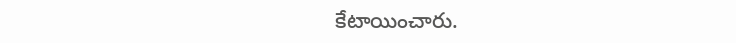కేటాయించారు.